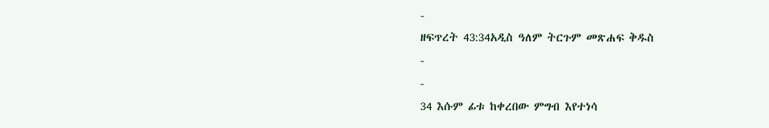-
ዘፍጥረት 43:34አዲስ ዓለም ትርጉም መጽሐፍ ቅዱስ
-
-
34 እሱም ፊቱ ከቀረበው ምግብ እየተነሳ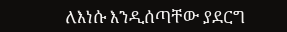ለእነሱ እንዲሰጣቸው ያደርግ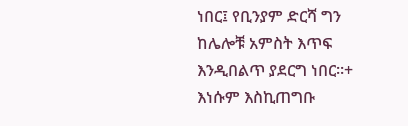ነበር፤ የቢንያም ድርሻ ግን ከሌሎቹ አምስት እጥፍ እንዲበልጥ ያደርግ ነበር።+ እነሱም እስኪጠግቡ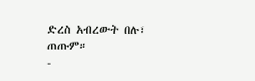ድረስ አብረውት በሉ፣ ጠጡም።
-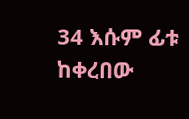34 እሱም ፊቱ ከቀረበው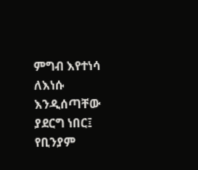ምግብ እየተነሳ ለእነሱ እንዲሰጣቸው ያደርግ ነበር፤ የቢንያም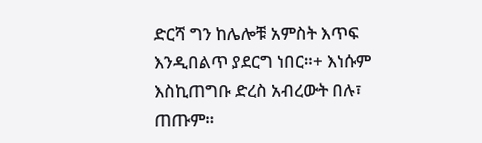ድርሻ ግን ከሌሎቹ አምስት እጥፍ እንዲበልጥ ያደርግ ነበር።+ እነሱም እስኪጠግቡ ድረስ አብረውት በሉ፣ ጠጡም።